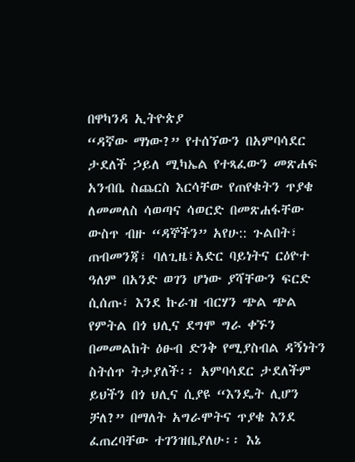በዋካንዳ ኢትዮጵያ
“ዳኛው ማነው?” የተሰኘውን በአምባሳደር ታደለች ኃይለ ሚካኤል የተጻፈውን መጽሐፍ አንብቤ ስጨርስ እርሳቸው የጠየቁትን ጥያቄ ለመመለስ ሳወጣና ሳወርድ በመጽሐፋቸው ውስጥ ብዙ “ዳኞችን” አየሁ:: ጉልበት፣ ጠብመንጃ፣ ባለጊዜ፣አድር ባይነትና ርዕዮተ ዓለም በአንድ ወገን ሆነው ያሻቸውን ፍርድ ሲሰጡ፣ እንደ ኩራዝ ብርሃን ጭል ጭል የምትል በጎ ህሊና ደግሞ ግራ ቀኙን በመመልከት ዕፁብ ድንቅ የሚያስብል ዳኝነትን ስትሰጥ ትታያለች፡፡ አምባሳደር ታደለችም ይህችን በጎ ህሊና ሲያዩ “እንዴት ሊሆን ቻለ?” በማለት አግራሞትና ጥያቄ እንደ ፈጠረባቸው ተገንዝቤያለሁ፡፡ እኔ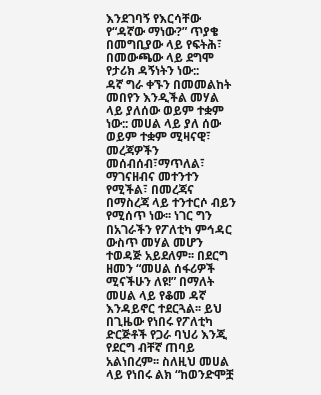እንደገባኝ የእርሳቸው የ“ዳኛው ማነው?” ጥያቄ በመግቢያው ላይ የፍትሕ፣ በመውጫው ላይ ደግሞ የታሪክ ዳኝነትን ነው::
ዳኛ ግራ ቀኙን በመመልከት መበየን እንዲችል መሃል ላይ ያለሰው ወይም ተቋም ነው:: መሀል ላይ ያለ ሰው ወይም ተቋም ሚዛናዊ፣ መረጃዎችን መሰብሰብ፣ማጥለል፣ ማገናዘብና መተንተን የሚችል፣ በመረጃና በማስረጃ ላይ ተንተርሶ ብይን የሚሰጥ ነው፡፡ ነገር ግን በአገራችን የፖለቲካ ምኅዳር ውስጥ መሃል መሆን ተወዳጅ አይደለም፡፡ በደርግ ዘመን “መሀል ሰፋሪዎች ሚናችሁን ለዩ!” በማለት መሀል ላይ የቆመ ዳኛ እንዳይኖር ተደርጓል፡፡ ይህ በጊዜው የነበሩ የፖለቲካ ድርጅቶች የጋራ ባህሪ እንጂ የደርግ ብቸኛ ጠባይ አልነበረም፡፡ ስለዚህ መሀል ላይ የነበሩ ልክ “ከወንድሞቿ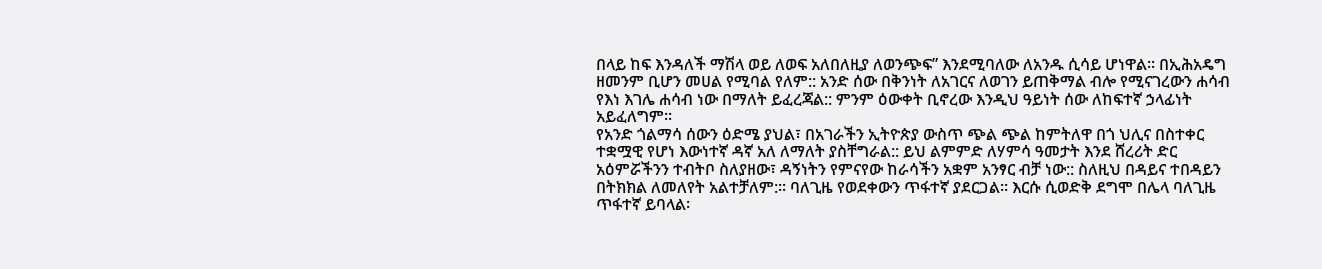በላይ ከፍ እንዳለች ማሽላ ወይ ለወፍ አለበለዚያ ለወንጭፍ” እንደሚባለው ለአንዱ ሲሳይ ሆነዋል፡፡ በኢሕአዴግ ዘመንም ቢሆን መሀል የሚባል የለም:: አንድ ሰው በቅንነት ለአገርና ለወገን ይጠቅማል ብሎ የሚናገረውን ሐሳብ የእነ እገሌ ሐሳብ ነው በማለት ይፈረጃል:: ምንም ዕውቀት ቢኖረው እንዲህ ዓይነት ሰው ለከፍተኛ ኃላፊነት አይፈለግም፡፡
የአንድ ጎልማሳ ሰውን ዕድሜ ያህል፣ በአገራችን ኢትዮጵያ ውስጥ ጭል ጭል ከምትለዋ በጎ ህሊና በስተቀር ተቋሟዊ የሆነ እውነተኛ ዳኛ አለ ለማለት ያስቸግራል:: ይህ ልምምድ ለሃምሳ ዓመታት እንደ ሸረሪት ድር አዕምሯችንን ተብትቦ ስለያዘው፣ ዳኝነትን የምናየው ከራሳችን አቋም አንፃር ብቻ ነው:: ስለዚህ በዳይና ተበዳይን በትክክል ለመለየት አልተቻለም:፡፡ ባለጊዜ የወደቀውን ጥፋተኛ ያደርጋል፡፡ እርሱ ሲወድቅ ደግሞ በሌላ ባለጊዜ ጥፋተኛ ይባላል፡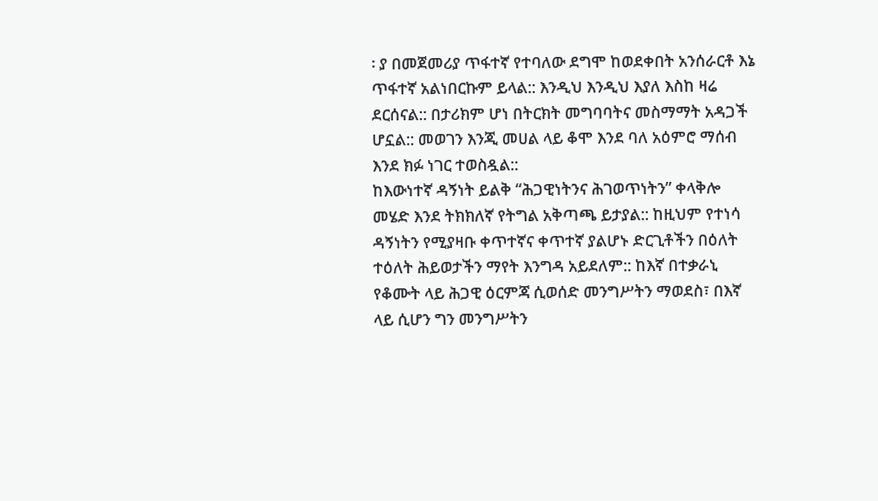፡ ያ በመጀመሪያ ጥፋተኛ የተባለው ደግሞ ከወደቀበት አንሰራርቶ እኔ ጥፋተኛ አልነበርኩም ይላል:: እንዲህ እንዲህ እያለ እስከ ዛሬ ደርሰናል:: በታሪክም ሆነ በትርክት መግባባትና መስማማት አዳጋች ሆኗል:: መወገን እንጂ መሀል ላይ ቆሞ እንደ ባለ አዕምሮ ማሰብ እንደ ክፉ ነገር ተወስዷል::
ከእውነተኛ ዳኝነት ይልቅ “ሕጋዊነትንና ሕገወጥነትን” ቀላቅሎ መሄድ እንደ ትክክለኛ የትግል አቅጣጫ ይታያል:: ከዚህም የተነሳ ዳኝነትን የሚያዛቡ ቀጥተኛና ቀጥተኛ ያልሆኑ ድርጊቶችን በዕለት ተዕለት ሕይወታችን ማየት እንግዳ አይደለም:: ከእኛ በተቃራኒ የቆሙት ላይ ሕጋዊ ዕርምጃ ሲወሰድ መንግሥትን ማወደስ፣ በእኛ ላይ ሲሆን ግን መንግሥትን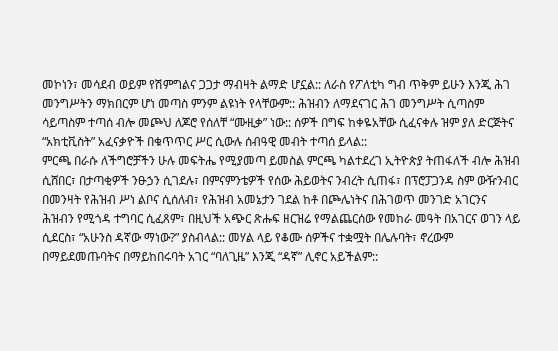መኮነን፣ መሳደብ ወይም የሽምግልና ጋጋታ ማብዛት ልማድ ሆኗል:: ለራስ የፖለቲካ ግብ ጥቅም ይሁን እንጂ ሕገ መንግሥትን ማክበርም ሆነ መጣስ ምንም ልዩነት የላቸውም:: ሕዝብን ለማደናገር ሕገ መንግሥት ሲጣስም ሳይጣስም ተጣሰ ብሎ መጮህ ለጆሮ የሰለቸ “ሙዚቃ” ነው:: ሰዎች በግፍ ከቀዬአቸው ሲፈናቀሉ ዝም ያለ ድርጅትና “አክቲቪስት” አፈናቃዮች በቁጥጥር ሥር ሲውሉ ሰብዓዊ መብት ተጣሰ ይላል::
ምርጫ በራሱ ለችግሮቻችን ሁሉ መፍትሔ የሚያመጣ ይመስል ምርጫ ካልተደረገ ኢትዮጵያ ትጠፋለች ብሎ ሕዝብ ሲሸበር፣ በታጣቂዎች ንፁኃን ሲገደሉ፣ በምናምንቴዎች የሰው ሕይወትና ንብረት ሲጠፋ፣ በፕሮፓጋንዳ ስም ውዥንብር በመንዛት የሕዝብ ሥነ ልቦና ሲሰለብ፣ የሕዝብ አመኔታን ገደል ከቶ በጮሌነትና በሕገወጥ መንገድ አገርንና ሕዝብን የሚጎዳ ተግባር ሲፈጸም፣ በዚህች አጭር ጽሑፍ ዘርዝሬ የማልጨርሰው የመከራ መዓት በአገርና ወገን ላይ ሲደርስ፣ “አሁንስ ዳኛው ማነው?” ያስብላል:: መሃል ላይ የቆሙ ሰዎችና ተቋሟት በሌሉባት፣ ኖረውም በማይደመጡባትና በማይከበሩባት አገር “ባለጊዜ” እንጂ “ዳኛ” ሊኖር አይችልም::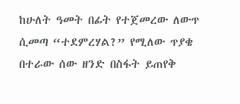ከሁለት ዓመት በፊት የተጀመረው ለውጥ ሲመጣ “ተደምረሃል?” የሚለው ጥያቄ በተራው ሰው ዘንድ በስፋት ይጠየቅ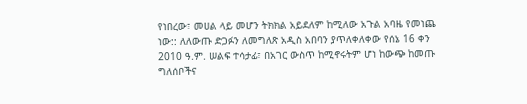የነበረው፣ መሀል ላይ መሆን ትክክል አይደለም ከሚለው አጉል አባዜ የመነጨ ነው:: ለለውጡ ድጋፉን ለመግለጽ አዲስ አበባን ያጥለቀለቀው የሰኔ 16 ቀን 2010 ዓ.ም. ሠልፍ ተሳታፊ፣ በአገር ውስጥ ከሚኖሩትም ሆነ ከውጭ ከመጡ ግለሰቦችና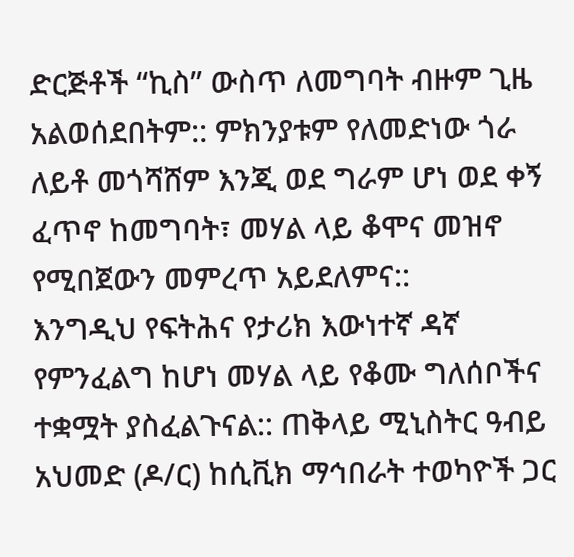ድርጅቶች “ኪስ” ውስጥ ለመግባት ብዙም ጊዜ አልወሰደበትም:: ምክንያቱም የለመድነው ጎራ ለይቶ መጎሻሸም እንጂ ወደ ግራም ሆነ ወደ ቀኝ ፈጥኖ ከመግባት፣ መሃል ላይ ቆሞና መዝኖ የሚበጀውን መምረጥ አይደለምና::
እንግዲህ የፍትሕና የታሪክ እውነተኛ ዳኛ የምንፈልግ ከሆነ መሃል ላይ የቆሙ ግለሰቦችና ተቋሟት ያስፈልጉናል:: ጠቅላይ ሚኒስትር ዓብይ አህመድ (ዶ/ር) ከሲቪክ ማኅበራት ተወካዮች ጋር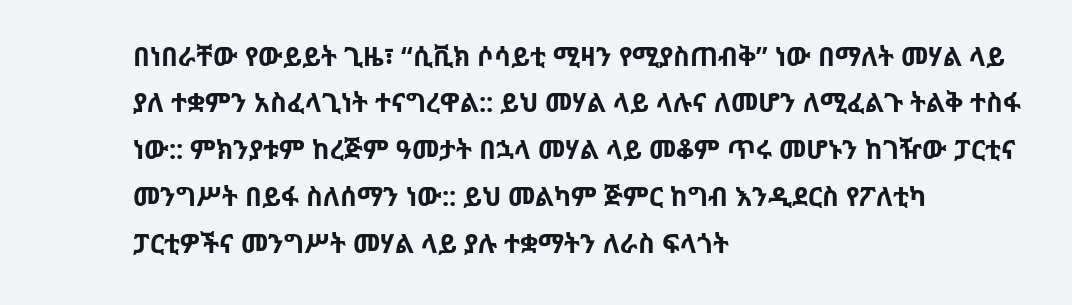በነበራቸው የውይይት ጊዜ፣ “ሲቪክ ሶሳይቲ ሚዛን የሚያስጠብቅ” ነው በማለት መሃል ላይ ያለ ተቋምን አስፈላጊነት ተናግረዋል:: ይህ መሃል ላይ ላሉና ለመሆን ለሚፈልጉ ትልቅ ተስፋ ነው:: ምክንያቱም ከረጅም ዓመታት በኋላ መሃል ላይ መቆም ጥሩ መሆኑን ከገዥው ፓርቲና መንግሥት በይፋ ስለሰማን ነው:: ይህ መልካም ጅምር ከግብ እንዲደርስ የፖለቲካ ፓርቲዎችና መንግሥት መሃል ላይ ያሉ ተቋማትን ለራስ ፍላጎት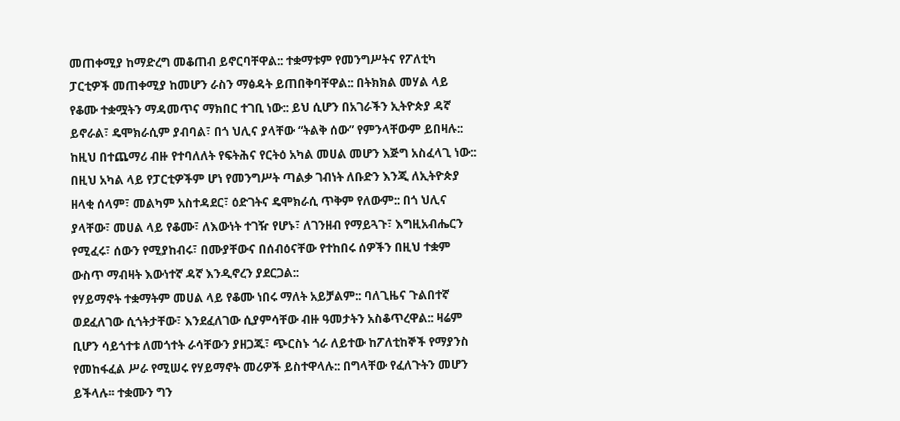መጠቀሚያ ከማድረግ መቆጠብ ይኖርባቸዋል:: ተቋማቱም የመንግሥትና የፖለቲካ ፓርቲዎች መጠቀሚያ ከመሆን ራስን ማፅዳት ይጠበቅባቸዋል:: በትክክል መሃል ላይ የቆሙ ተቋሟትን ማዳመጥና ማክበር ተገቢ ነው:: ይህ ሲሆን በአገራችን ኢትዮጵያ ዳኛ ይኖራል፣ ዴሞክራሲም ያብባል፣ በጎ ህሊና ያላቸው “ትልቅ ሰው” የምንላቸውም ይበዛሉ::
ከዚህ በተጨማሪ ብዙ የተባለለት የፍትሕና የርትዕ አካል መሀል መሆን እጅግ አስፈላጊ ነው:: በዚህ አካል ላይ የፓርቲዎችም ሆነ የመንግሥት ጣልቃ ገብነት ለቡድን እንጂ ለኢትዮጵያ ዘላቂ ሰላም፣ መልካም አስተዳደር፣ ዕድገትና ዴሞክራሲ ጥቅም የለውም:: በጎ ህሊና ያላቸው፣ መሀል ላይ የቆሙ፣ ለእውነት ተገዥ የሆኑ፣ ለገንዘብ የማይጓጉ፣ እግዚአብሔርን የሚፈሩ፣ ሰውን የሚያከብሩ፣ በሙያቸውና በሰብዕናቸው የተከበሩ ሰዎችን በዚህ ተቋም ውስጥ ማብዛት እውነተኛ ዳኛ እንዲኖረን ያደርጋል::
የሃይማኖት ተቋማትም መሀል ላይ የቆሙ ነበሩ ማለት አይቻልም:: ባለጊዜና ጉልበተኛ ወደፈለገው ሲጎትታቸው፣ እንደፈለገው ሲያምሳቸው ብዙ ዓመታትን አስቆጥረዋል:: ዛሬም ቢሆን ሳይጎተቱ ለመጎተት ራሳቸውን ያዘጋጁ፣ ጭርስኑ ጎራ ለይተው ከፖለቲከኞች የማያንስ የመከፋፈል ሥራ የሚሠሩ የሃይማኖት መሪዎች ይስተዋላሉ:: በግላቸው የፈለጉትን መሆን ይችላሉ፡፡ ተቋሙን ግን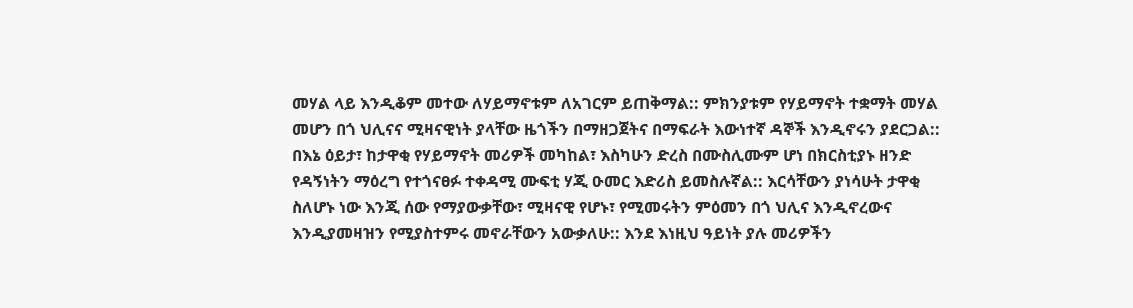መሃል ላይ እንዲቆም መተው ለሃይማኖቱም ለአገርም ይጠቅማል:: ምክንያቱም የሃይማኖት ተቋማት መሃል መሆን በጎ ህሊናና ሚዛናዊነት ያላቸው ዜጎችን በማዘጋጀትና በማፍራት እውነተኛ ዳኞች እንዲኖሩን ያደርጋል:: በእኔ ዕይታ፣ ከታዋቂ የሃይማኖት መሪዎች መካከል፣ እስካሁን ድረስ በሙስሊሙም ሆነ በክርስቲያኑ ዘንድ የዳኝነትን ማዕረግ የተጎናፀፉ ተቀዳሚ ሙፍቲ ሃጂ ዑመር እድሪስ ይመስሉኛል:: እርሳቸውን ያነሳሁት ታዋቂ ስለሆኑ ነው እንጂ ሰው የማያውቃቸው፣ ሚዛናዊ የሆኑ፣ የሚመሩትን ምዕመን በጎ ህሊና እንዲኖረውና እንዲያመዛዝን የሚያስተምሩ መኖራቸውን አውቃለሁ:: እንደ እነዚህ ዓይነት ያሉ መሪዎችን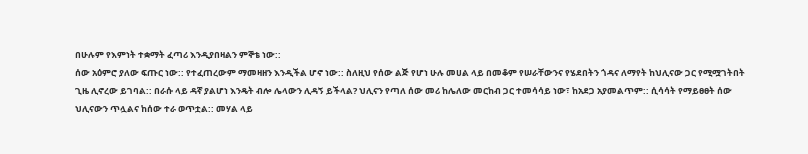በሁሉም የእምነት ተቋማት ፈጣሪ እንዲያበዛልን ምኞቴ ነው::
ሰው አዕምሮ ያለው ፍጡር ነው:: የተፈጠረውም ማመዛዘን እንዲችል ሆኖ ነው:: ስለዚህ የሰው ልጅ የሆነ ሁሉ መሀል ላይ በመቆም የሠራቸውንና የሄደበትን ጎዳና ለማየት ከህሊናው ጋር የሚሟገትበት ጊዜ ሊኖረው ይገባል:: በራሱ ላይ ዳኛ ያልሆነ እንዴት ብሎ ሌላውን ሊዳኝ ይችላል? ህሊናን የጣለ ሰው መሪ ከሌለው መርከብ ጋር ተመሳሳይ ነው፣ ከአደጋ አያመልጥም:: ሲሳሳት የማይፀፀት ሰው ህሊናውን ጥሏልና ከሰው ተራ ወጥቷል:: መሃል ላይ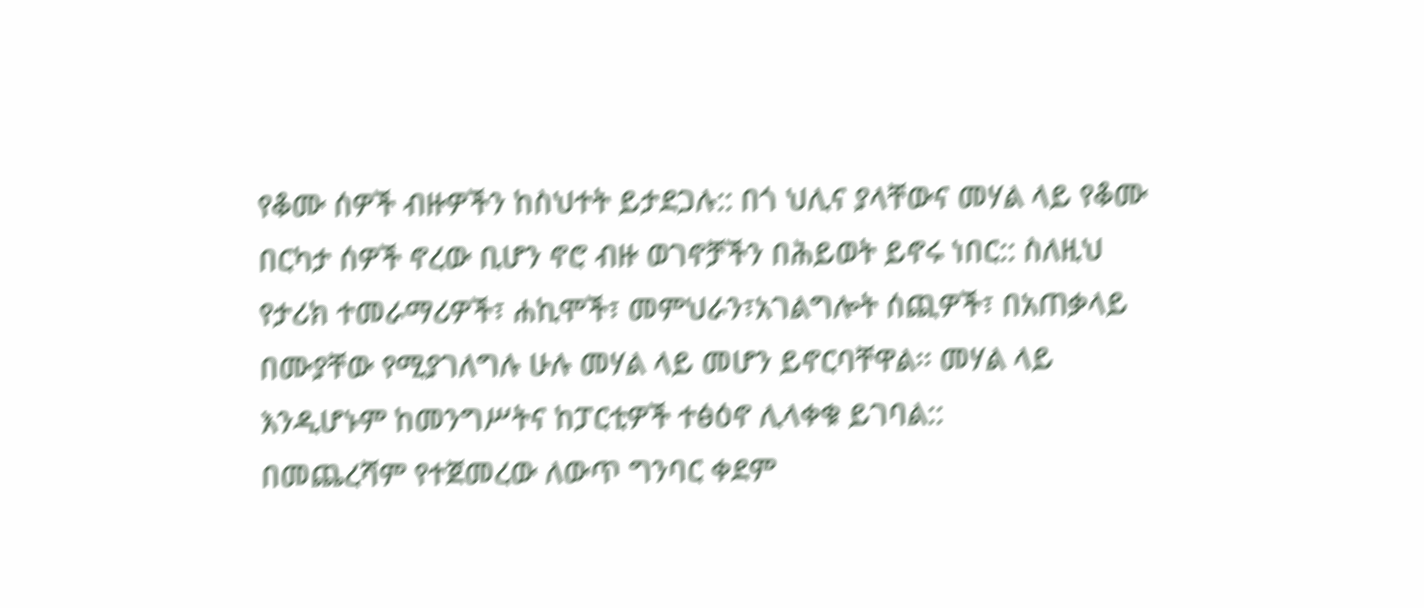የቆሙ ሰዎች ብዙዎችን ከስህተት ይታደጋሉ:: በጎ ህሊና ያላቸውና መሃል ላይ የቆሙ በርካታ ሰዎች ኖረው ቢሆን ኖሮ ብዙ ወገኖቻችን በሕይወት ይኖሩ ነበር:: ስለዚህ የታሪክ ተመራማሪዎች፣ ሐኪሞች፣ መምህራን፣አገልግሎት ሰጪዎች፣ በአጠቃላይ በሙያቸው የሚያገለግሉ ሁሉ መሃል ላይ መሆን ይኖርባቸዋል፡፡ መሃል ላይ እንዲሆኑም ከመንግሥትና ከፓርቲዎች ተፅዕኖ ሊላቀቁ ይገባል::
በመጨረሻም የተጀመረው ለውጥ ግንባር ቀደም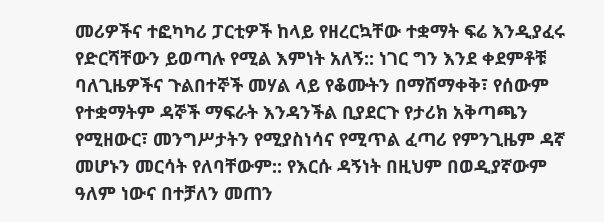መሪዎችና ተፎካካሪ ፓርቲዎች ከላይ የዘረርኳቸው ተቋማት ፍሬ እንዲያፈሩ የድርሻቸውን ይወጣሉ የሚል እምነት አለኝ:: ነገር ግን እንደ ቀደምቶቹ ባለጊዜዎችና ጉልበተኞች መሃል ላይ የቆሙትን በማሸማቀቅ፣ የሰውም የተቋማትም ዳኞች ማፍራት እንዳንችል ቢያደርጉ የታሪክ አቅጣጫን የሚዘውር፣ መንግሥታትን የሚያስነሳና የሚጥል ፈጣሪ የምንጊዜም ዳኛ መሆኑን መርሳት የለባቸውም:: የእርሱ ዳኝነት በዚህም በወዲያኛውም ዓለም ነውና በተቻለን መጠን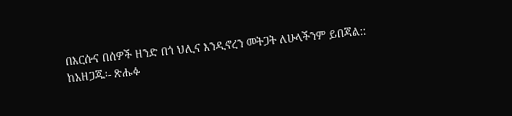በእርሱና በሰዎች ዘንድ በጎ ህሊና እንዲኖረን መትጋት ለሁላችንም ይበጃል::
ከአዘጋጁ፡- ጽሑፉ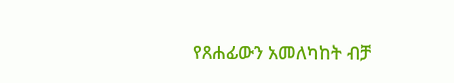የጸሐፊውን አመለካከት ብቻ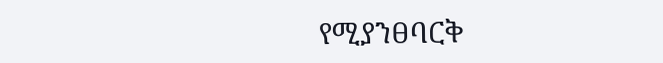የሚያንፀባርቅ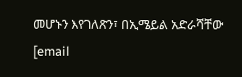መሆኑን እየገለጽን፣ በኢሜይል አድራሻቸው [email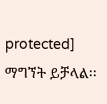protected] ማግኘት ይቻላል፡፡